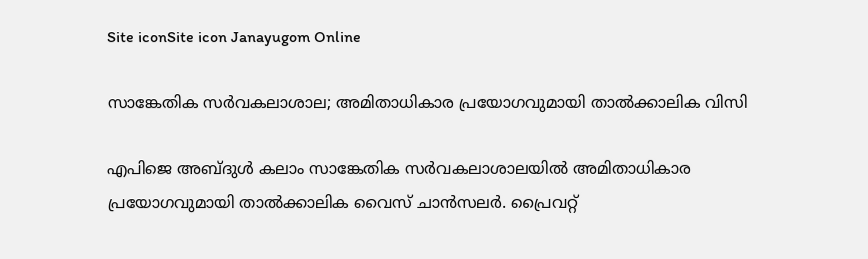Site iconSite icon Janayugom Online

സാങ്കേതിക സര്‍വകലാശാല; അമിതാധികാര പ്രയോഗവുമായി താല്‍ക്കാലിക വിസി

എപിജെ അബ്ദുള്‍ കലാം സാങ്കേതിക സര്‍വകലാശാലയില്‍ അമിതാധികാര പ്രയോഗവുമായി താല്‍ക്കാലിക വൈസ് ചാന്‍സലര്‍. പ്രൈവറ്റ്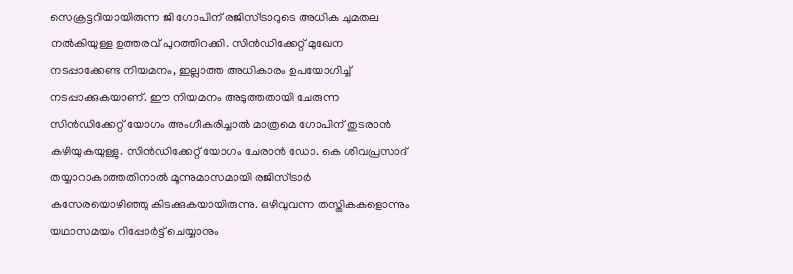സെക്രട്ടറിയായിരുന്ന ജി ഗോപിന് രജിസ്ട്രാറുടെ അധിക ചുമതല നല്‍കിയുള്ള ഉത്തരവ് പുറത്തിറക്കി. സിന്‍ഡിക്കേറ്റ് മുഖേന നടപ്പാക്കേണ്ട നിയമനം, ഇല്ലാത്ത അധികാരം ഉപയോഗിച്ച് നടപ്പാക്കുകയാണ്. ഈ നിയമനം അടുത്തതായി ചേരുന്ന സിന്‍ഡിക്കേറ്റ് യോഗം അംഗീകരിച്ചാല്‍ മാത്രമെ ഗോപിന് തുടരാന്‍ കഴിയുകയുള്ളു. സിന്‍ഡിക്കേറ്റ് യോഗം ചേരാന്‍ ഡോ. കെ ശിവപ്രസാദ് തയ്യാറാകാത്തതിനാല്‍ മൂന്നുമാസമായി രജിസ്ട്രാര്‍ കസേരയൊഴിഞ്ഞു കിടക്കുകയായിരുന്നു. ഒഴിവുവന്ന തസ്തികകളൊന്നും യഥാസമയം റിപ്പോർ‌ട്ട് ചെയ്യാനും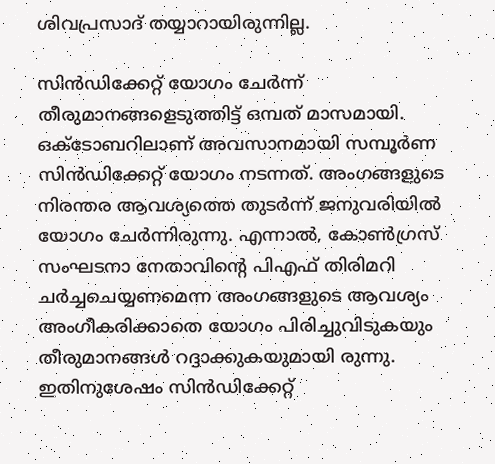ശിവപ്രസാദ് തയ്യാറായിരുന്നില്ല.

സിന്‍ഡിക്കേറ്റ് യോഗം ചേര്‍ന്ന് തീരുമാനങ്ങളെടുത്തിട്ട് ഒമ്പത് മാസമായി. ഒക്ടോബറിലാണ് അവസാനമായി സമ്പൂർണ സിൻഡിക്കേറ്റ് യോഗം നടന്നത്. അംഗങ്ങളുടെ നിരന്തര ആവശ്യത്തെ തുടർന്ന് ജനുവരിയിൽ യോഗം ചേർന്നിരുന്നു. എന്നാല്‍, കോണ്‍ഗ്രസ് സംഘടനാ നേതാവിന്റെ പിഎഫ് തിരിമറി ചര്‍ച്ചചെയ്യണമെന്ന അംഗങ്ങളുടെ ആവശ്യം അംഗീകരിക്കാതെ യോഗം പിരിച്ചുവിടുകയും തീരുമാനങ്ങള്‍ റദ്ദാക്കുകയുമായി രുന്നു. ഇതിനുശേഷം സിന്‍ഡിക്കേറ്റ്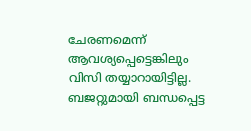ചേരണമെന്ന് ആവശ്യപ്പെട്ടെങ്കിലും വിസി തയ്യാറായിട്ടില്ല. ബജറ്റുമായി ബന്ധപ്പെട്ട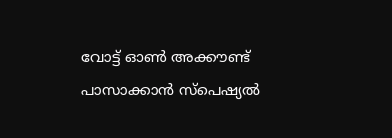വോട്ട് ഓണ്‍ അക്കൗണ്ട് പാസാക്കാന്‍ സ്പെഷ്യല്‍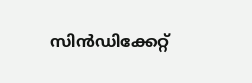സിന്‍ഡിക്കേറ്റ്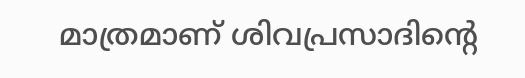മാത്രമാണ് ശിവപ്രസാദിന്റെ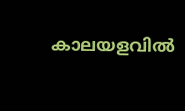കാലയളവില്‍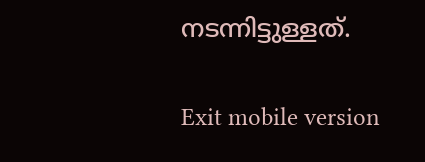നടന്നിട്ടുള്ളത്.

Exit mobile version